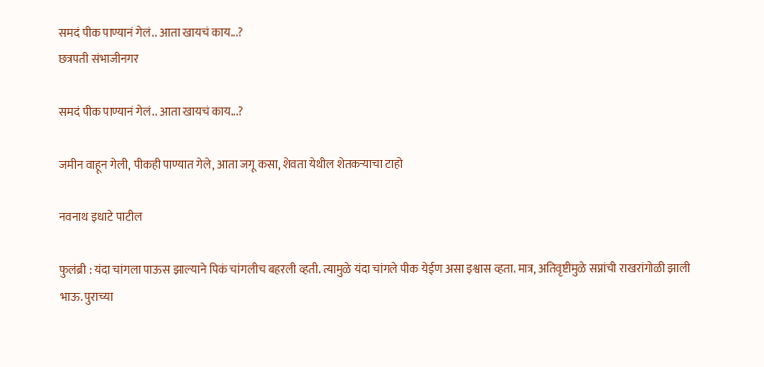समदं पीक पाण्यानं गेलं.. आता खायचं काय...?
छत्रपती संभाजीनगर

समदं पीक पाण्यानं गेलं.. आता खायचं काय...?

जमीन वाहून गेली, पीकही पाण्यात गेले, आता जगू कसा, शेवता येथील शेतकऱ्याचा टाहो

नवनाथ इधाटे पाटील

फुलंब्री : यंदा चांगला पाऊस झाल्याने पिकं चांगलीच बहरली व्हती. त्यामुळे यंदा चांगले पीक येईण असा इश्वास व्हता. मात्र, अतिवृष्टीमुळे सप्नांची राखरांगोळी झाली भाऊ. पुराच्या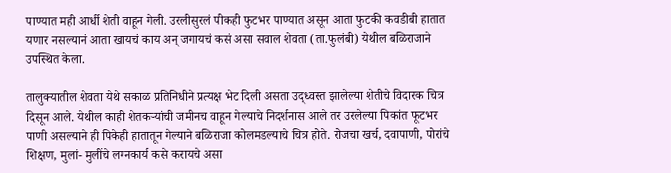पाण्यात मही आर्धी शेती वाहून गेली. उरलीसुरलं पीकही फुटभर पाण्यात असून आता फुटकी कवडीबी हातात यणार नसल्यानं आता खायचं काय अन् जगायचं कसं असा सवाल शेवता (ता.फुलंबी) येथील बळिराजाने उपस्थित केला.

तालुक्यातील शेवता येथे सकाळ प्रतिनिधीने प्रत्यक्ष भेट दिली असता उद्ध्वस्त झालेल्या शेतीचे विदारक चित्र दिसून आले. येथील काही शेतकऱ्यांची जमीनच वाहून गेल्याचे निदर्शनास आले तर उरलेल्या पिकांत फूटभर पाणी असल्याने ही पिकेही हातातून गेल्याने बळिराजा कोलमडल्याचे चित्र होते. रोजचा खर्च, दवापाणी, पोरांचे शिक्षण, मुलां- मुलींचे लग्नकार्य कसे करायचे असा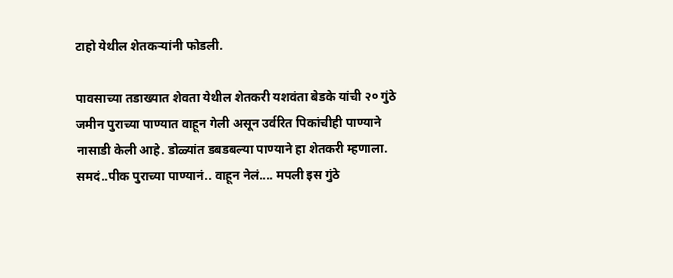टाहो येथील शेतकऱ्यांनी फोडली.

पावसाच्या तडाख्यात शेवता येथील शेतकरी यशवंता बेडके यांची २० गुंठे जमीन पुराच्या पाण्यात वाहून गेली असून उर्वरित पिकांचीही पाण्याने नासाडी केली आहे. डोळ्यांत डबडबल्या पाण्याने हा शेतकरी म्हणाला. समदं..पीक पुराच्या पाण्यानं.. वाहून नेलं.... मपली इस गुंठे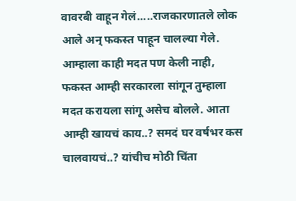वावरबी वाहून गेलं.....राजकारणातले लोक आले अन् फकस्त पाहून चालल्या गेले. आम्हाला काही मदत पण केली नाही, फकस्त आम्ही सरकारला सांगून तुम्हाला मदत करायला सांगू असेच बोलले. आता आम्ही खायचं काय..? समदं घर वर्षभर कस चालवायचं..? यांचीच मोठी चिंता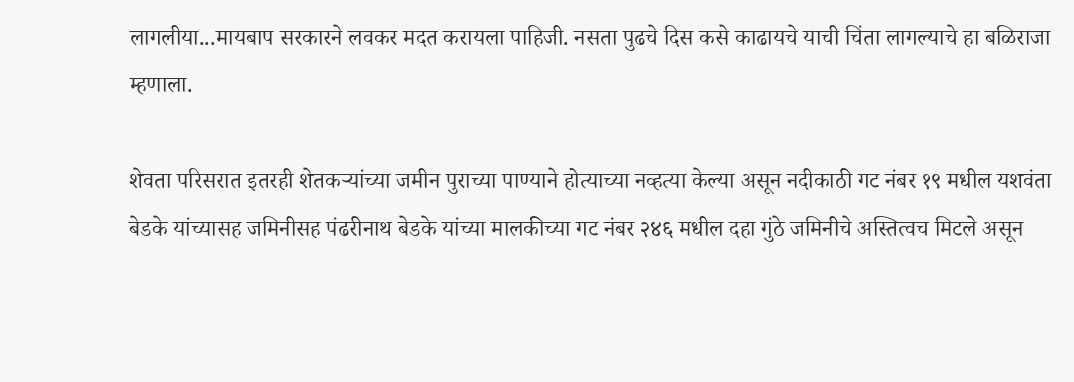लागलीया...मायबाप सरकारने लवकर मदत करायला पाहिजी. नसता पुढचे दिस कसे काढायचे याची चिंता लागल्याचे हा बळिराजा म्हणाला.

शेवता परिसरात इतरही शेतकऱ्यांच्या जमीन पुराच्या पाण्याने होत्याच्या नव्हत्या केल्या असून नदीकाठी गट नंबर १९ मधील यशवंता बेडके यांच्यासह जमिनीसह पंढरीनाथ बेडके यांच्या मालकीच्या गट नंबर २४६ मधील दहा गुंठे जमिनीचे अस्तित्वच मिटले असून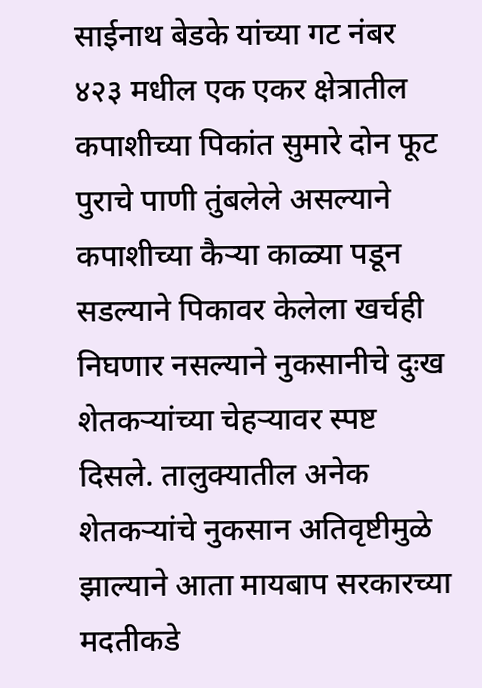साईनाथ बेडके यांच्या गट नंबर ४२३ मधील एक एकर क्षेत्रातील कपाशीच्या पिकांत सुमारे दोन फूट पुराचे पाणी तुंबलेले असल्याने कपाशीच्या कैऱ्या काळ्या पडून सडल्याने पिकावर केलेला खर्चही निघणार नसल्याने नुकसानीचे दुःख शेतकऱ्यांच्या चेहऱ्यावर स्पष्ट दिसले. तालुक्यातील अनेक शेतकऱ्यांचे नुकसान अतिवृष्टीमुळे झाल्याने आता मायबाप सरकारच्या मदतीकडे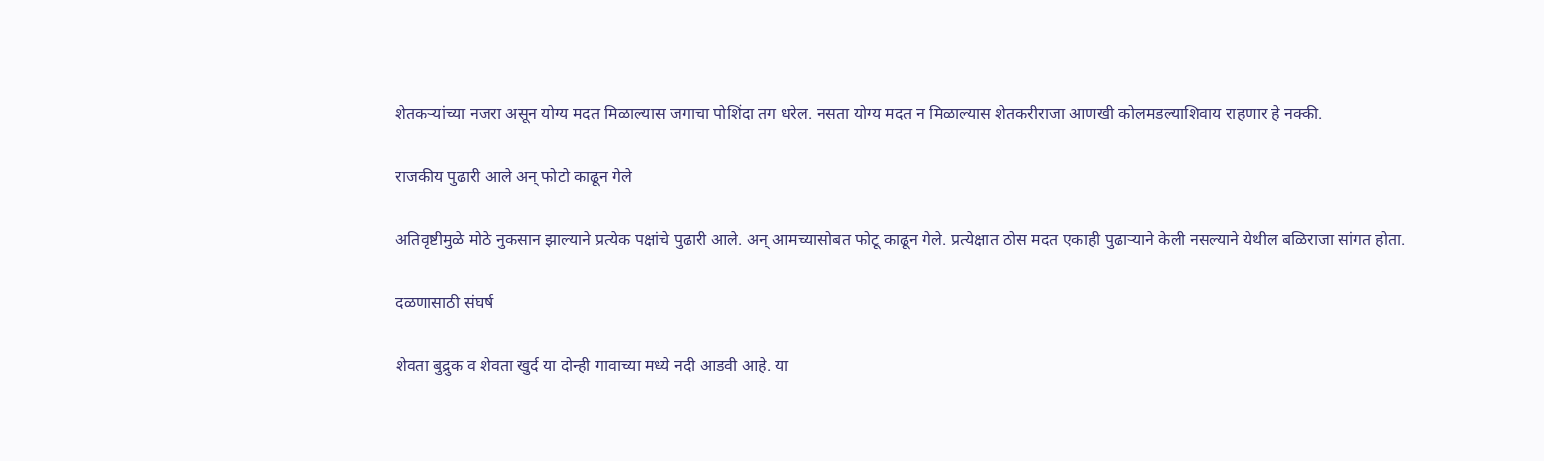शेतकऱ्यांच्या नजरा असून योग्य मदत मिळाल्यास जगाचा पोशिंदा तग धरेल. नसता योग्य मदत न मिळाल्यास शेतकरीराजा आणखी कोलमडल्याशिवाय राहणार हे नक्की.

राजकीय पुढारी आले अन् फोटो काढून गेले

अतिवृष्टीमुळे मोठे नुकसान झाल्याने प्रत्येक पक्षांचे पुढारी आले. अन् आमच्यासोबत फोटू काढून गेले. प्रत्येक्षात ठोस मदत एकाही पुढाऱ्याने केली नसल्याने येथील बळिराजा सांगत होता.

दळणासाठी संघर्ष

शेवता बुद्रुक व शेवता खुर्द या दोन्ही गावाच्या मध्ये नदी आडवी आहे. या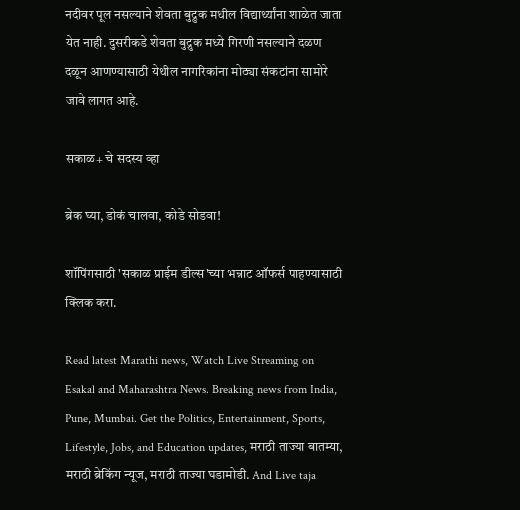नदीवर पूल नसल्याने शेवता बुद्रुक मधील विद्यार्थ्यांना शाळेत जाता येत नाही. दुसरीकडे शेवता बुद्रुक मध्ये गिरणी नसल्याने दळण दळून आणण्यासाठी येथील नागरिकांना मोठ्या संकटांना सामोरे जावे लागत आहे.

सकाळ+ चे सदस्य व्हा

ब्रेक घ्या, डोकं चालवा, कोडे सोडवा!

शॉपिंगसाठी 'सकाळ प्राईम डील्स'च्या भन्नाट ऑफर्स पाहण्यासाठी क्लिक करा.

Read latest Marathi news, Watch Live Streaming on Esakal and Maharashtra News. Breaking news from India, Pune, Mumbai. Get the Politics, Entertainment, Sports, Lifestyle, Jobs, and Education updates, मराठी ताज्या बातम्या, मराठी ब्रेकिंग न्यूज, मराठी ताज्या घडामोडी. And Live taja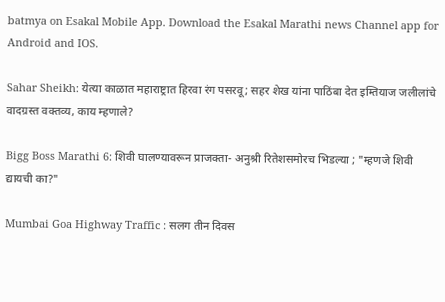batmya on Esakal Mobile App. Download the Esakal Marathi news Channel app for Android and IOS.

Sahar Sheikh: येत्या काळात महाराष्ट्रात हिरवा रंग पसरवू; सहर शेख यांना पाठिंबा देत इम्तियाज जलीलांचे वादग्रस्त वक्तव्य, काय म्हणाले?

Bigg Boss Marathi 6: शिवी घालण्यावरून प्राजक्ता- अनुश्री रितेशसमोरच भिडल्या ; "म्हणजे शिवी द्यायची का?"

Mumbai Goa Highway Traffic : सलग तीन दिवस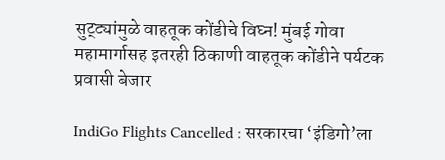सुट्ट्यांमुळे वाहतूक कोंडीचे विघ्न! मुंबई गोवा महामार्गासह इतरही ठिकाणी वाहतूक कोंडीने पर्यटक प्रवासी बेजार

IndiGo Flights Cancelled : सरकारचा ‘इंडिगो’ला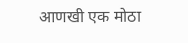आणखी एक मोठा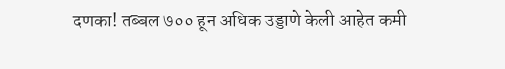दणका! तब्बल ७०० हून अधिक उड्डाणे केली आहेत कमी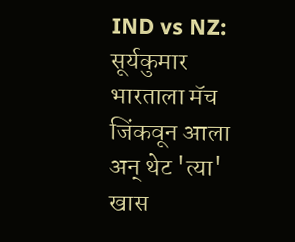IND vs NZ: सूर्यकुमार भारताला मॅच जिंकवून आला अन् थेट 'त्या' खास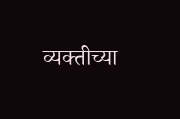व्यक्तीच्या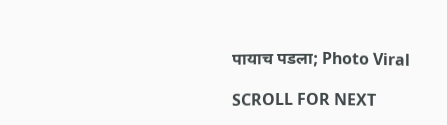पायाच पडला; Photo Viral

SCROLL FOR NEXT